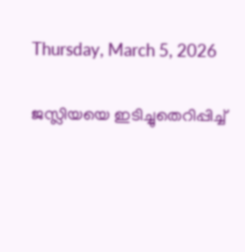Thursday, March 5, 2026

ജസ്ലിയയെ ഇടിച്ചുതെറിപ്പിച്ച്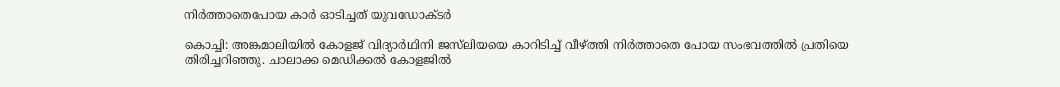നിര്‍ത്താതെപോയ കാര്‍ ഓടിച്ചത് യുവഡോക്ടര്‍

കൊച്ചി: അങ്കമാലിയിൽ കോളജ് വിദ്യാർഥിനി ജസ്‌ലിയയെ കാറിടിച്ച് വീഴ്ത്തി നിർത്താതെ പോയ സംഭവത്തിൽ പ്രതിയെ തിരിച്ചറിഞ്ഞു. ചാലാക്ക മെഡിക്കൽ കോളജിൽ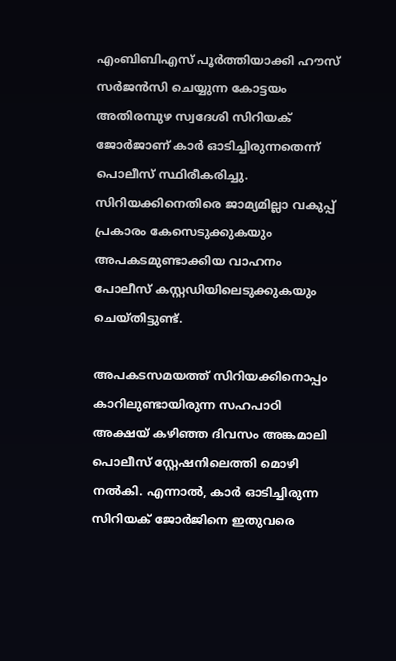എംബിബിഎസ് പൂർത്തിയാക്കി ഹൗസ് സർജൻസി ചെയ്യുന്ന കോട്ടയം അതിരമ്പുഴ സ്വദേശി സിറിയക് ജോർജാണ് കാർ ഓടിച്ചിരുന്നതെന്ന് പൊലീസ് സ്ഥിരീകരിച്ചു. സിറിയക്കിനെതിരെ ജാമ്യമില്ലാ വകുപ്പ് പ്രകാരം കേസെടുക്കുകയും അപകടമുണ്ടാക്കിയ വാഹനം പോലീസ് കസ്റ്റഡിയിലെടുക്കുകയും ചെയ്തിട്ടുണ്ട്.

അപകടസമയത്ത് സിറിയക്കിനൊപ്പം കാറിലുണ്ടായിരുന്ന സഹപാഠി അക്ഷയ് കഴിഞ്ഞ ദിവസം അങ്കമാലി പൊലീസ് സ്റ്റേഷനിലെത്തി മൊഴി നൽകി. എന്നാൽ, കാർ ഓടിച്ചിരുന്ന സിറിയക് ജോർജിനെ ഇതുവരെ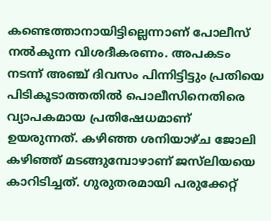കണ്ടെത്താനായിട്ടില്ലെന്നാണ് പോലീസ് നൽകുന്ന വിശദീകരണം. അപകടം നടന്ന് അഞ്ച് ദിവസം പിന്നിട്ടിട്ടും പ്രതിയെ പിടികൂടാത്തതിൽ പൊലീസിനെതിരെ വ്യാപകമായ പ്രതിഷേധമാണ് ഉയരുന്നത്. കഴിഞ്ഞ ശനിയാഴ്ച ജോലി കഴിഞ്ഞ് മടങ്ങുമ്പോഴാണ് ജസ്‌ലിയയെ കാറിടിച്ചത്. ഗുരുതരമായി പരുക്കേറ്റ്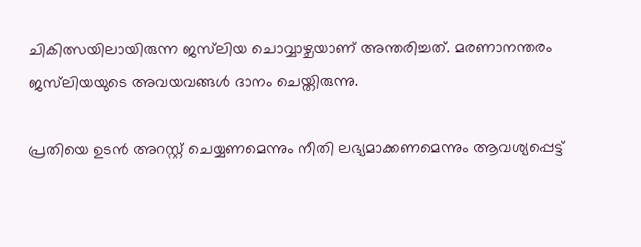ചികിത്സയിലായിരുന്ന ജസ്‌ലിയ ചൊവ്വാഴ്ചയാണ് അന്തരിച്ചത്. മരണാനന്തരം ജസ്‌ലിയയുടെ അവയവങ്ങൾ ദാനം ചെയ്തിരുന്നു.

പ്രതിയെ ഉടൻ അറസ്റ്റ് ചെയ്യണമെന്നും നീതി ലഭ്യമാക്കണമെന്നും ആവശ്യപ്പെട്ട്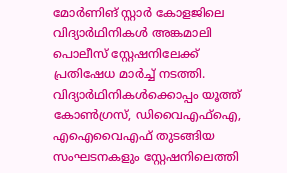മോർണിങ് സ്റ്റാർ കോളജിലെ വിദ്യാർഥിനികൾ അങ്കമാലി പൊലീസ് സ്റ്റേഷനിലേക്ക് പ്രതിഷേധ മാർച്ച് നടത്തി. വിദ്യാർഥിനികൾക്കൊപ്പം യൂത്ത് കോൺഗ്രസ്, ഡിവൈഎഫ്‌ഐ, എഐവൈഎഫ് തുടങ്ങിയ സംഘടനകളും സ്റ്റേഷനിലെത്തി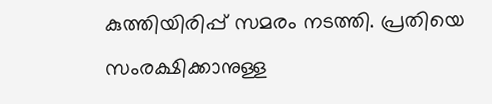കുത്തിയിരിപ്പ് സമരം നടത്തി. പ്രതിയെ സംരക്ഷിക്കാനുള്ള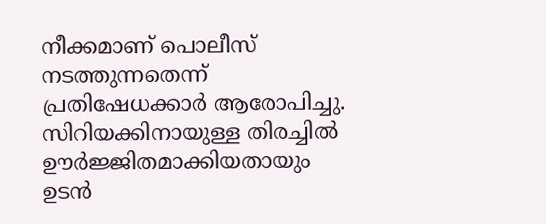നീക്കമാണ് പൊലീസ് നടത്തുന്നതെന്ന് പ്രതിഷേധക്കാർ ആരോപിച്ചു. സിറിയക്കിനായുള്ള തിരച്ചിൽ ഊർജ്ജിതമാക്കിയതായും ഉടൻ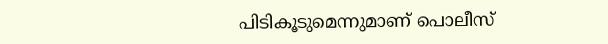പിടികൂടുമെന്നുമാണ് പൊലീസ്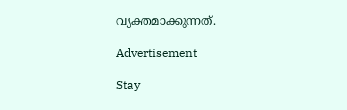വ്യക്തമാക്കുന്നത്.

Advertisement

Stay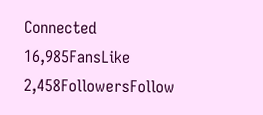Connected
16,985FansLike
2,458FollowersFollow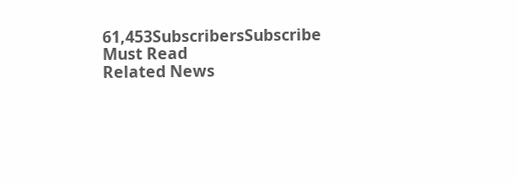61,453SubscribersSubscribe
Must Read
Related News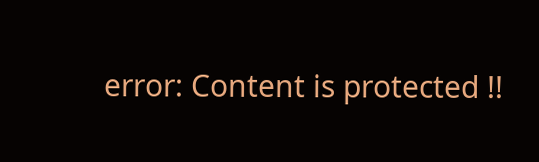error: Content is protected !!